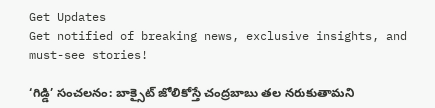Get Updates
Get notified of breaking news, exclusive insights, and must-see stories!

‘గిడ్డి’ సంచలనం: బాక్సైట్ జోలికోస్తే చంద్రబాబు తల నరుకుతామని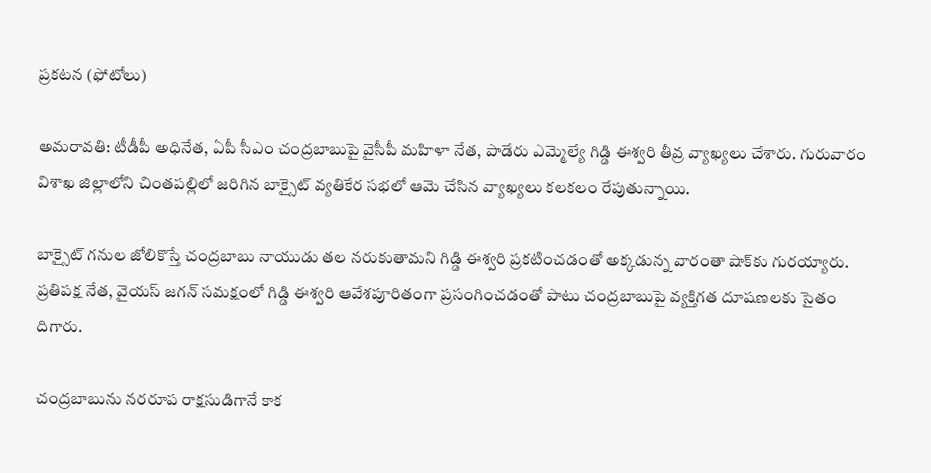ప్రకటన (ఫోటోలు)

అమరావతి: టీడీపీ అధినేత, ఏపీ సీఎం చంద్రబాబుపై వైసీపీ మహిళా నేత, పాడేరు ఎమ్మెల్యే గిడ్డి ఈశ్వరి తీవ్ర వ్యాఖ్యలు చేశారు. గురువారం విశాఖ జిల్లాలోని చింతపల్లిలో జరిగిన బాక్సైట్ వ్యతికేర సభలో ఆమె చేసిన వ్యాఖ్యలు కలకలం రేపుతున్నాయి.

బాక్సైట్ గనుల జోలికొస్తే చంద్రబాబు నాయుడు తల నరుకుతామని గిడ్డి ఈశ్వరి ప్రకటించడంతో అక్కడున్న వారంతా షాక్‌కు గురయ్యారు. ప్రతిపక్ష నేత, వైయస్ జగన్ సమక్షంలో గిడ్డి ఈశ్వరి ఆవేశపూరితంగా ప్రసంగించడంతో పాటు చంద్రబాబుపై వ్యక్తిగత దూషణలకు సైతం దిగారు.

చంద్రబాబును నరరూప రాక్షసుడిగానే కాక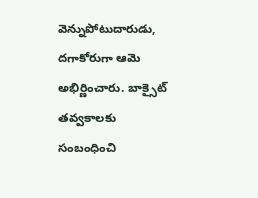వెన్నుపోటుదారుడు, దగాకోరుగా ఆమె అభిర్ణించారు. బాక్సైట్ తవ్వకాలకు సంబంధించి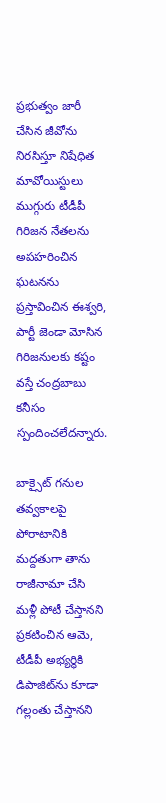ప్రభుత్వం జారీ చేసిన జీవోను నిరసిస్తూ నిషేధిత మావోయిస్టులు ముగ్గురు టీడీపీ గిరిజన నేతలను అపహరించిన ఘటనను ప్రస్తావించిన ఈశ్వరి, పార్టీ జెండా మోసిన గిరిజనులకు కష్టం వస్తే చంద్రబాబు కనీసం స్పందించలేదన్నారు.

బాక్సైట్ గనుల తవ్వకాలపై పోరాటానికి మద్దతుగా తాను రాజీనామా చేసి మళ్లీ పోటీ చేస్తానని ప్రకటించిన ఆమె, టీడీపీ అభ్యర్థికి డిపాజిట్‌ను కూడా గల్లంతు చేస్తానని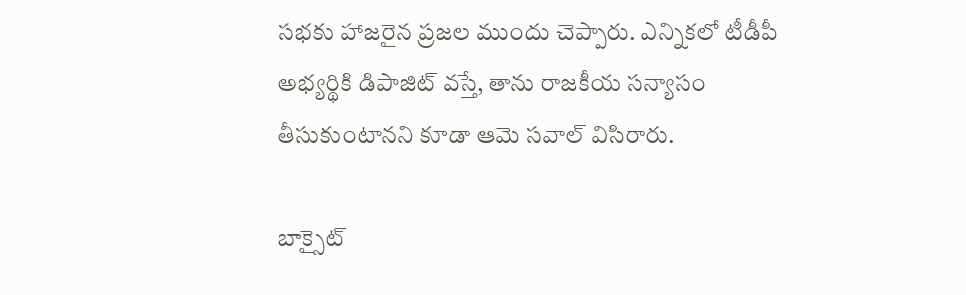సభకు హాజరైన ప్రజల ముందు చెప్పారు. ఎన్నికలో టీడీపీ అభ్యర్థికి డిపాజిట్ వస్తే, తాను రాజకీయ సన్యాసం తీసుకుంటానని కూడా ఆమె సవాల్ విసిరారు.

బాక్సైట్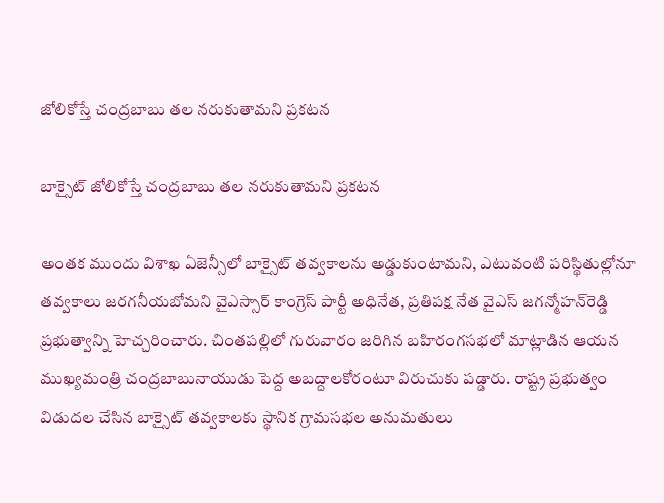జోలికోస్తే చంద్రబాబు తల నరుకుతామని ప్రకటన

బాక్సైట్ జోలికోస్తే చంద్రబాబు తల నరుకుతామని ప్రకటన

అంతక ముందు విశాఖ ఏజెన్సీలో బాక్సైట్ తవ్వకాలను అడ్డుకుంటామని, ఎటువంటి పరిస్థితుల్లోనూ తవ్వకాలు జరగనీయబోమని వైఎస్సార్ కాంగ్రెస్ పార్టీ అధినేత, ప్రతిపక్ష నేత వైఎస్ జగన్మోహన్‌రెడ్డి ప్రభుత్వాన్ని హెచ్చరించారు. చింతపల్లిలో గురువారం జరిగిన బహిరంగసభలో మాట్లాడిన ఆయన ముఖ్యమంత్రి చంద్రబాబునాయుడు పెద్ద అబద్దాలకోరంటూ విరుచుకు పడ్డారు. రాష్ట్ర ప్రభుత్వం విడుదల చేసిన బాక్సైట్ తవ్వకాలకు స్థానిక గ్రామసభల అనుమతులు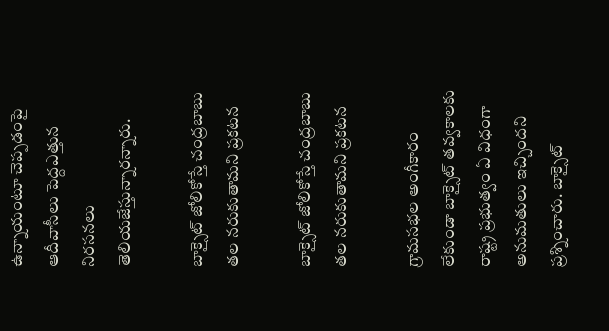ఉన్నాయంటూ చెప్పడంపై ఆదీవాసీలు పెద్దఎత్తున నిరసనలు తెలియజేస్తున్నారన్నారు.

బాక్సైట్ జోలికోస్తే చంద్రబాబు తల నరుకుతామని ప్రకటన

బాక్సైట్ జోలికోస్తే చంద్రబాబు తల నరుకుతామని ప్రకటన

గ్రామసభల అంగీకారం లేకుండా బాక్సైట్ తవ్వకాలకు రాష్ట్ర ప్రభుత్వం ఏ విధంగా అనుమతులు ఇచ్చిందని ప్రశ్నించారు. బాక్సైట్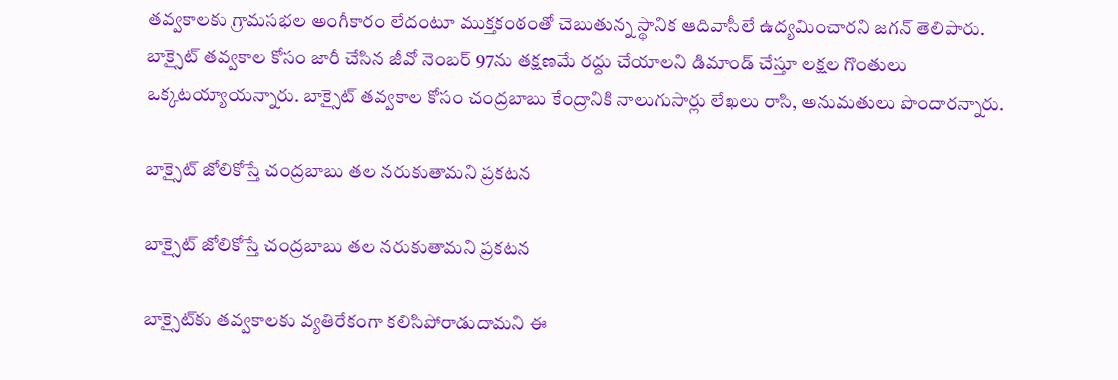తవ్వకాలకు గ్రామసభల అంగీకారం లేదంటూ ముక్తకంఠంతో చెబుతున్న స్థానిక ఆదివాసీలే ఉద్యమించారని జగన్ తెలిపారు. బాక్సైట్ తవ్వకాల కోసం జారీ చేసిన జీవో నెంబర్ 97ను తక్షణమే రద్దు చేయాలని డిమాండ్ చేస్తూ లక్షల గొంతులు ఒక్కటయ్యాయన్నారు. బాక్సైట్ తవ్వకాల కోసం చంద్రబాబు కేంద్రానికి నాలుగుసార్లు లేఖలు రాసి, అనుమతులు పొందారన్నారు.

బాక్సైట్ జోలికోస్తే చంద్రబాబు తల నరుకుతామని ప్రకటన

బాక్సైట్ జోలికోస్తే చంద్రబాబు తల నరుకుతామని ప్రకటన

బాక్సైట్‌కు తవ్వకాలకు వ్యతిరేకంగా కలిసిపోరాడుదామని ఈ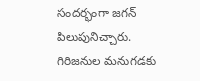సందర్భంగా జగన్ పిలుపునిచ్చారు. గిరిజనుల మనుగడకు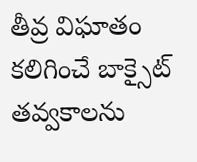తీవ్ర విఘాతం కలిగించే బాక్సైట్ తవ్వకాలను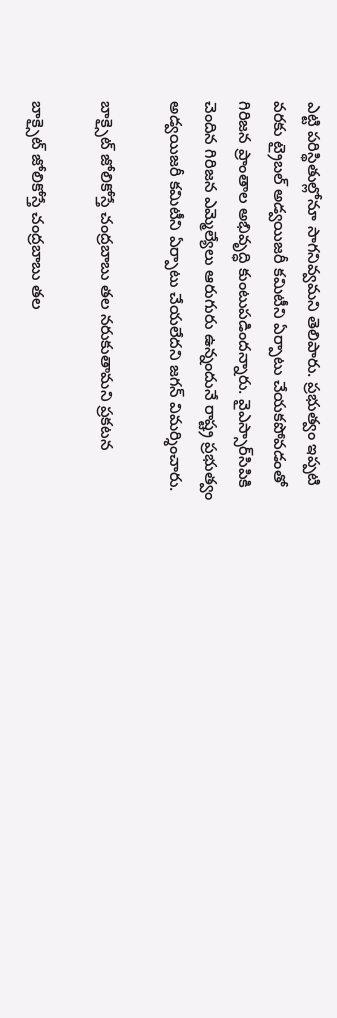ఎట్టి పరిస్థితుల్లోనూ సాగనివ్వమని తెలిపారు. ప్రభుత్వం ఇప్పటి వరకు ట్రైబల్ అడ్వయిజరీ కమిటీని ఏర్పాటు చేయకపోవడంతో గిరిజన ప్రాంతాల అభివృద్ధి కుంటుపడిందన్నారు. వైఎస్సార్‌సిపికి చెందిన గిరిజన ఎమ్మెల్యేలు ఆరుగురు ఉన్నందునే రాష్ట్ర ప్రభుత్వం అడ్వయిజరీ కమిటీని ఏర్పాటు చేయలేదని జగన్ విమర్శించారు.

బాక్సైట్ జోలికోస్తే చంద్రబాబు తల నరుకుతామని ప్రకటన

బాక్సైట్ జోలికోస్తే చంద్రబాబు తల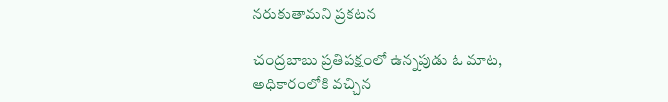నరుకుతామని ప్రకటన

చంద్రబాబు ప్రతిపక్షంలో ఉన్నపుడు ఓ మాట, అధికారంలోకి వచ్చిన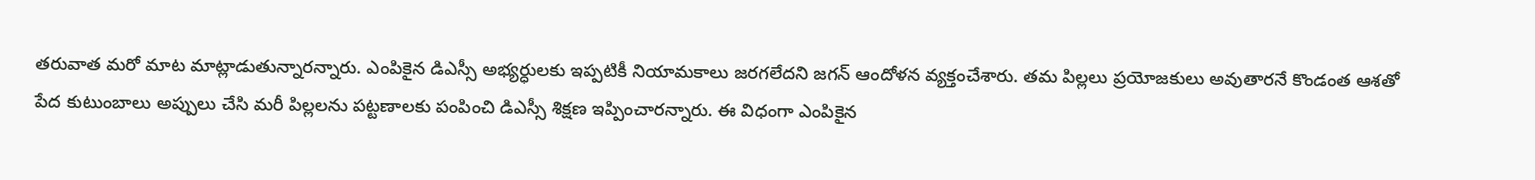తరువాత మరో మాట మాట్లాడుతున్నారన్నారు. ఎంపికైన డిఎస్సీ అభ్యర్ధులకు ఇప్పటికీ నియామకాలు జరగలేదని జగన్ ఆందోళన వ్యక్తంచేశారు. తమ పిల్లలు ప్రయోజకులు అవుతారనే కొండంత ఆశతో పేద కుటుంబాలు అప్పులు చేసి మరీ పిల్లలను పట్టణాలకు పంపించి డిఎస్సీ శిక్షణ ఇప్పించారన్నారు. ఈ విధంగా ఎంపికైన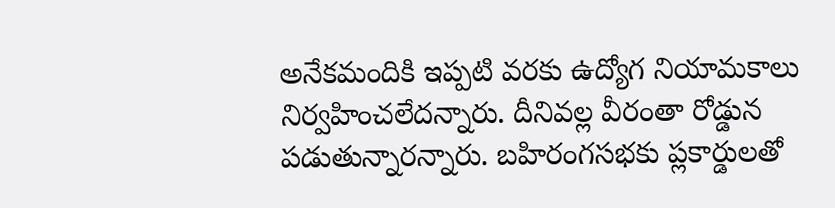అనేకమందికి ఇప్పటి వరకు ఉద్యోగ నియామకాలు నిర్వహించలేదన్నారు. దీనివల్ల వీరంతా రోడ్డున పడుతున్నారన్నారు. బహిరంగసభకు ప్లకార్డులతో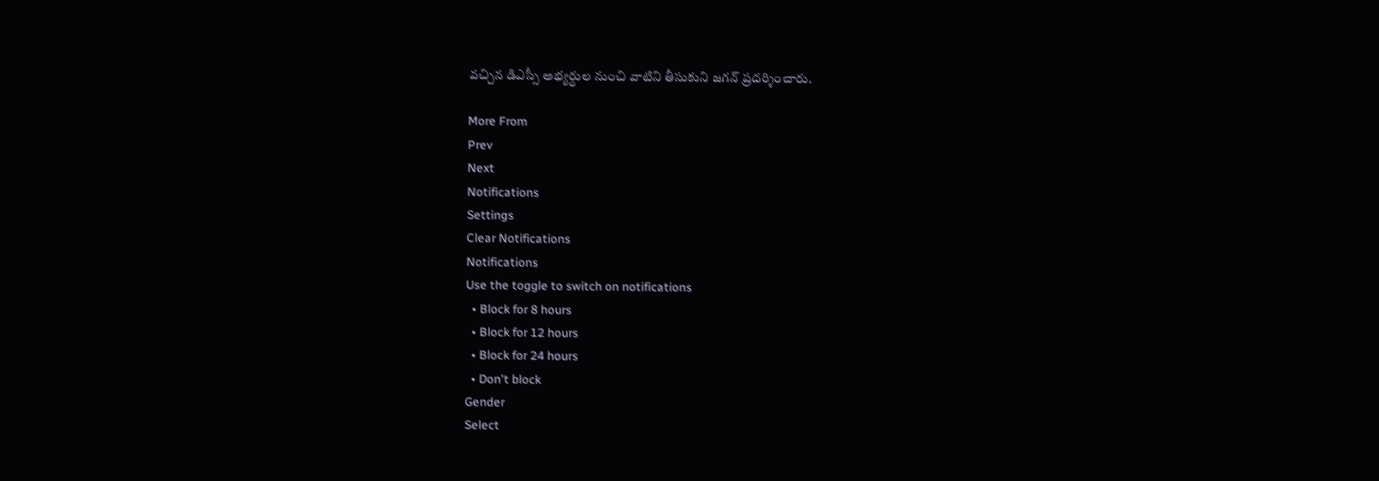వచ్చిన డిఎస్సీ అభ్యర్ధుల నుంచి వాటిని తీసుకుని జగన్ ప్రదర్శించారు.

More From
Prev
Next
Notifications
Settings
Clear Notifications
Notifications
Use the toggle to switch on notifications
  • Block for 8 hours
  • Block for 12 hours
  • Block for 24 hours
  • Don't block
Gender
Select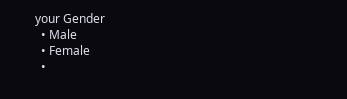your Gender
  • Male
  • Female
  •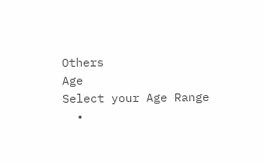Others
Age
Select your Age Range
  •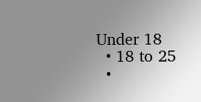Under 18
  • 18 to 25
  •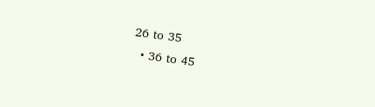26 to 35
  • 36 to 45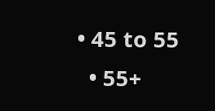• 45 to 55
  • 55+